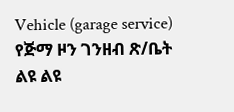Vehicle (garage service)
የጅማ ዞን ገንዘብ ጽ/ቤት ልዩ ልዩ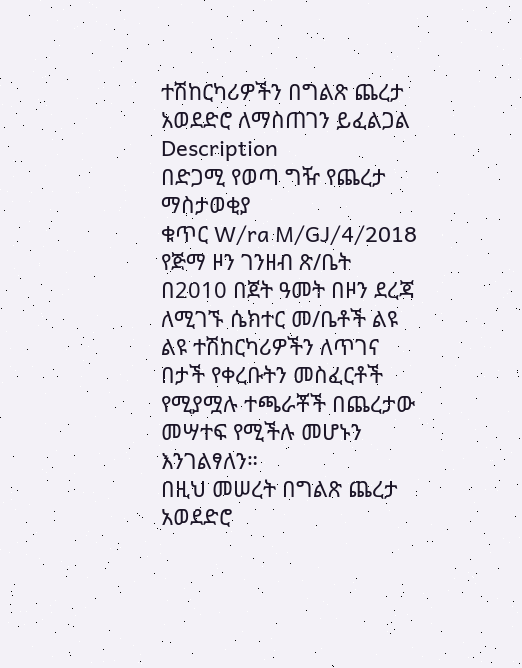ተሽከርካሪዎችን በግልጽ ጨረታ አወደድሮ ለማስጠገን ይፈልጋል
Description
በድጋሚ የወጣ ግዥ የጨረታ ማስታወቂያ
ቁጥር W/ra M/GJ/4/2018
የጅማ ዞን ገንዘብ ጽ/ቤት በ2010 በጀት ዓመት በዞን ደረጃ ለሚገኙ ሴክተር መ/ቤቶች ልዩ ልዩ ተሽከርካሪዎችን ለጥገና በታች የቀረቡትን መስፈርቶች የሚያሟሉ ተጫራቾች በጨረታው መሣተፍ የሚችሉ መሆኑን እንገልፃለን።
በዚህ መሠረት በግልጽ ጨረታ አወደድሮ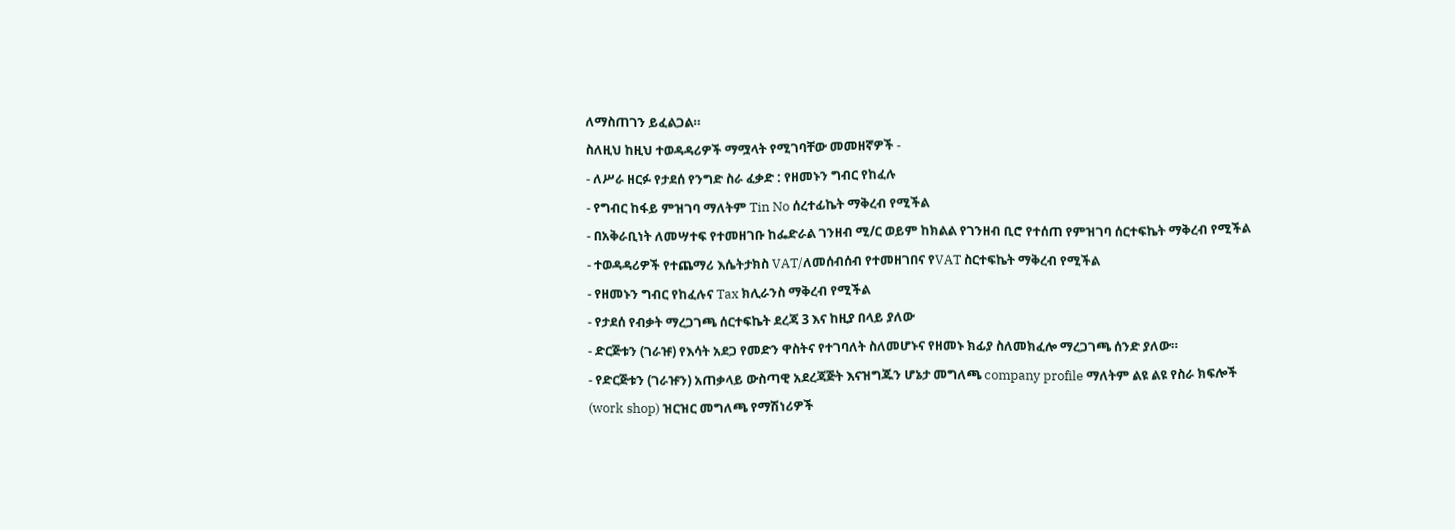ለማስጠገን ይፈልጋል።
ስለዚህ ከዚህ ተወዳዳሪዎች ማሟላት የሚገባቸው መመዘኛዎች -
- ለሥራ ዘርፉ የታደሰ የንግድ ስራ ፈቃድ : የዘመኑን ግብር የከፈሉ
- የግብር ከፋይ ምዝገባ ማለትም Tin No ሰረተፊኬት ማቅረብ የሚችል
- በአቅራቢነት ለመሣተፍ የተመዘገቡ ከፌድራል ገንዘብ ሚ/ር ወይም ከክልል የገንዘብ ቢሮ የተሰጠ የምዝገባ ሰርተፍኬት ማቅረብ የሚችል
- ተወዳዳሪዎች የተጨማሪ እሴትታክስ VAT/ለመሰብሰብ የተመዘገበና የVAT ስርተፍኬት ማቅረብ የሚችል
- የዘመኑን ግብር የከፈሉና Tax ክሊራንስ ማቅረብ የሚችል
- የታደሰ የብቃት ማረጋገጫ ሰርተፍኬት ደረጃ 3 እና ከዚያ በላይ ያለው
- ድርጅቱን (ገራዡ) የእሳት አደጋ የመድን ዋስትና የተገባለት ስለመሆኑና የዘመኑ ክፊያ ስለመክፈሎ ማረጋገጫ ሰንድ ያለው።
- የድርጅቱን (ገራዡን) አጠቃላይ ውስጣዊ አደረጃጅት እናዝግጁን ሆኔታ መግለጫ company profile ማለትም ልዩ ልዩ የስራ ክፍሎች (work shop) ዝርዝር መግለጫ የማሽነሪዎች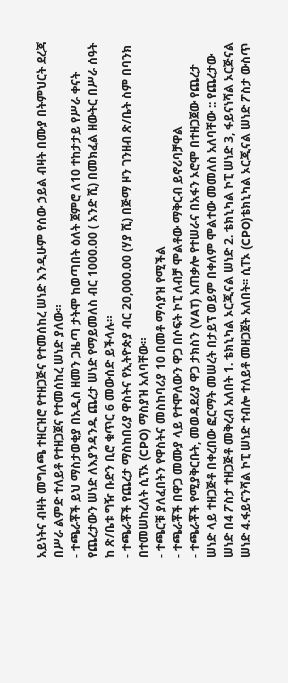አይነትና ብዛት መግለጫ ተዘርዝሮ የተዘጋጅና የተመሰከረ ሠነድ እንዲሁም የሰው ኃይል ብዛት በሙያ በትምህርት ደረጃ በሥራ ልምድ ተለይቶ የተዘጋጀና የተመሰከረ ሠነድ ያለው።
- ተጫራቾች ይህ ማስታወቂያ በአዲስ ዘመን ጋዜጣ ታትሞ ከወጣበት ዕለት ጀምሮ ለ10 ተከታታይ የሥራ ቀናት የጨረታውን ሠነድ ለእያንዳንዱ ጨረታ ሠነድ የማይመለስ ብር 1000.00 ( አንድ ሺ) በመክፈል ዘውትር በሥራ ሰዓት ከ ጽ/ቤቱ ግዥ ቡድን ቢሮ ቁጥር 6 መውሰድ ይችላሉ።
- ተጫራቾች የጨረታ ማስከበሪያ ዋስትና የኢትዮጵያ ብር 20,000.00 (ሃያ ሺ) በጅማ ዞን ገንዘብ ጽ/ቤት ስም በባንክ በተመሠከረለት ሲፕኦ (CPO) ማስያዝ አለባቸው።
- ተጫርቹ ያለፈበትን የዋስትና መስከባሪያ 10 በመቶ ማሳያዝ የሚችል
- ተጫራቾች በዋጋ መሙያ ላይ የተሞለውን ዋጋ በሶፍት ኮፒ ለብቻ ሞልቶው ማቅርብ ይኖሪባቻዋል
- ተጫራቾች የሚያቅርቡት, መወዳደሪያ ዋጋ ታክስን (VAT) አጠቃሎ የተሠራና በአፋን ኦሮሞ በተዘጋጀው የጨረታ ሠነድ ላይ ተዘጋጅቶ በቀረበው ፎርማት መሠረት በታይፕ ወይም በቀለም ሞልተው መመለስ አለባቸው :: የጨረታው ሠነድ በ4 ፖስታ ተዘጋጅቶ መቅረብ አለበት 1. ቴክኒካል ኦርጂናል ሠነድ 2. ቴክኒካል ኮፒ ሠነድ 3, ፋይናነሻል ኦርጅናል ሠነድ 4.ፋይናንሻል ኮፒ ሠነድ ተብሎ ተለይቶ መዘጋጀት አለበት፡፡ ሲፐኦ (CPO)ቴክኒካል ኦርጂናል ሠነድ ፖስታ ውስጥ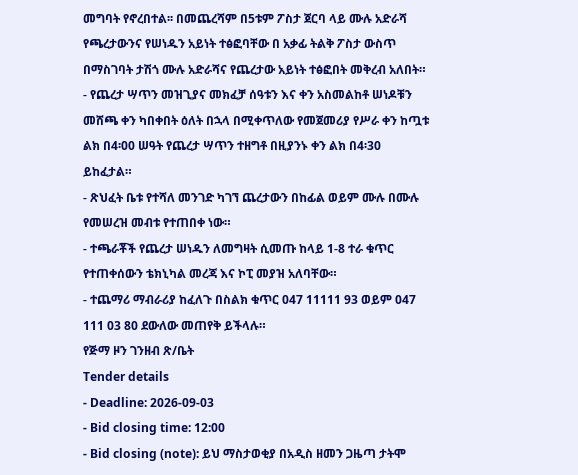መግባት የኖረበተል፡፡ በመጨረሻም በ5ቱም ፖስታ ጀርባ ላይ ሙሉ አድራሻ የጫረታውንና የሠነዱን አይነት ተፅፎባቸው በ አቃፊ ትልቅ ፖስታ ውስጥ በማስገባት ታሽጎ ሙሉ አድራሻና የጨረታው አይነት ተፅፎበት መቅረብ አለበት።
- የጨረታ ሣጥን መዝጊያና መክፈቻ ሰዓቱን እና ቀን አስመልከቶ ሠነዶቹን መሸጫ ቀን ካበቀበት ዕለት በኋላ በሚቀጥለው የመጀመሪያ የሥራ ቀን ከጧቱ ልክ በ4፡00 ሠዓት የጨረታ ሣጥን ተዘግቶ በዚያንኑ ቀን ልክ በ4፡30 ይከፈታል።
- ጽህፈት ቤቱ የተሻለ መንገድ ካገኘ ጨረታውን በከፊል ወይም ሙሉ በሙሉ የመሠረዝ መብቱ የተጠበቀ ነው።
- ተጫራቾች የጨረታ ሠነዱን ለመግዛት ሲመጡ ከላይ 1-8 ተራ ቁጥር የተጠቀሰውን ቴክኒካል መረጃ እና ኮፒ መያዝ አለባቸው።
- ተጨማሪ ማብራሪያ ከፈለጉ በስልክ ቁጥር 047 11111 93 ወይም 047 111 03 80 ደውለው መጠየቅ ይችላሉ።
የጅማ ዞን ገንዘብ ጽ/ቤት
Tender details
- Deadline: 2026-09-03
- Bid closing time: 12:00
- Bid closing (note): ይህ ማስታወቂያ በአዲስ ዘመን ጋዜጣ ታትሞ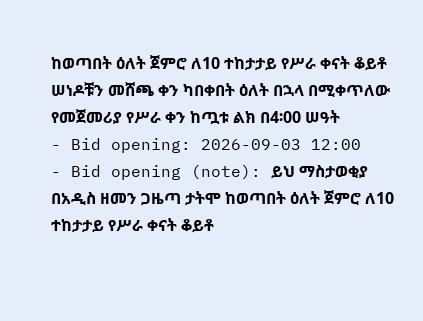ከወጣበት ዕለት ጀምሮ ለ10 ተከታታይ የሥራ ቀናት ቆይቶ ሠነዶቹን መሸጫ ቀን ካበቀበት ዕለት በኋላ በሚቀጥለው የመጀመሪያ የሥራ ቀን ከጧቱ ልክ በ4፡00 ሠዓት
- Bid opening: 2026-09-03 12:00
- Bid opening (note): ይህ ማስታወቂያ በአዲስ ዘመን ጋዜጣ ታትሞ ከወጣበት ዕለት ጀምሮ ለ10 ተከታታይ የሥራ ቀናት ቆይቶ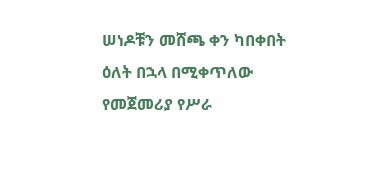ሠነዶቹን መሸጫ ቀን ካበቀበት ዕለት በኋላ በሚቀጥለው የመጀመሪያ የሥራ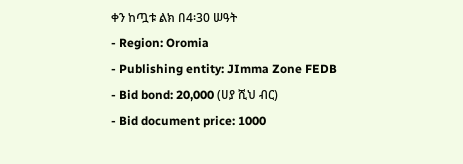ቀን ከጧቱ ልክ በ4፡30 ሠዓት
- Region: Oromia
- Publishing entity: JImma Zone FEDB
- Bid bond: 20,000 (ሀያ ሺህ ብር)
- Bid document price: 1000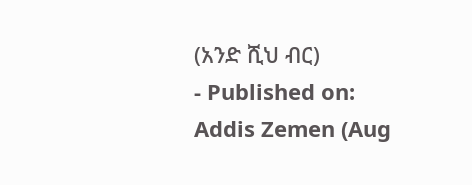(አንድ ሺህ ብር)
- Published on: Addis Zemen (Aug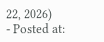22, 2026)
- Posted at: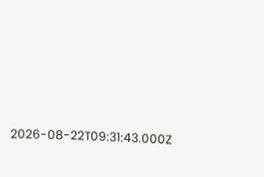2026-08-22T09:31:43.000Z